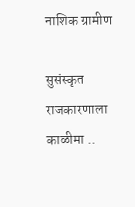नाशिक ग्रामीण

सुसंस्कृत राजकारणाला काळीमा ..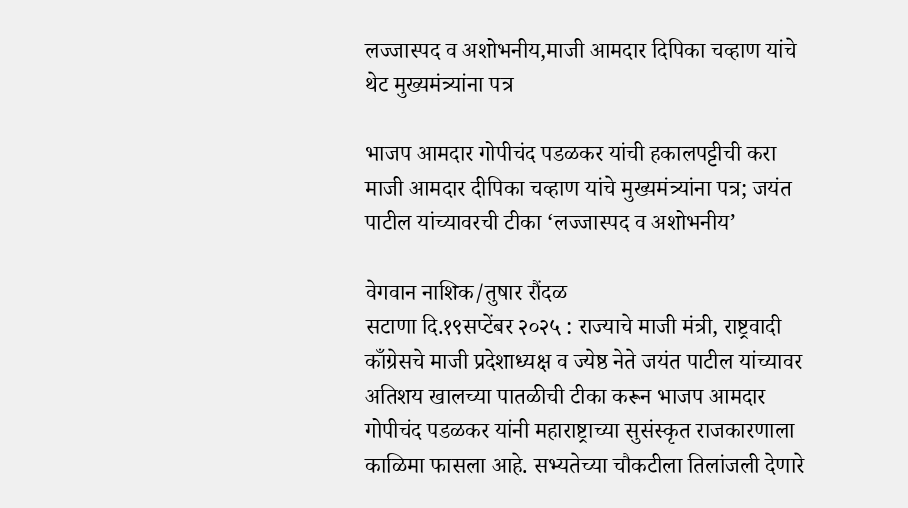लज्जास्पद व अशोभनीय,माजी आमदार दिपिका चव्हाण यांचे थेट मुख्यमंत्र्यांना पत्र

भाजप आमदार गोपीचंद पडळकर यांची हकालपट्टीची करा
माजी आमदार दीपिका चव्हाण यांचे मुख्यमंत्र्यांना पत्र; जयंत पाटील यांच्यावरची टीका ‘लज्जास्पद व अशोभनीय’

वेगवान नाशिक/तुषार रौंदळ
सटाणा दि.१९सप्टेंबर २०२५ : राज्याचे माजी मंत्री, राष्ट्रवादी काँग्रेसचे माजी प्रदेशाध्यक्ष व ज्येष्ठ नेते जयंत पाटील यांच्यावर अतिशय खालच्या पातळीची टीका करून भाजप आमदार गोपीचंद पडळकर यांनी महाराष्ट्राच्या सुसंस्कृत राजकारणाला काळिमा फासला आहे. सभ्यतेच्या चौकटीला तिलांजली देणारे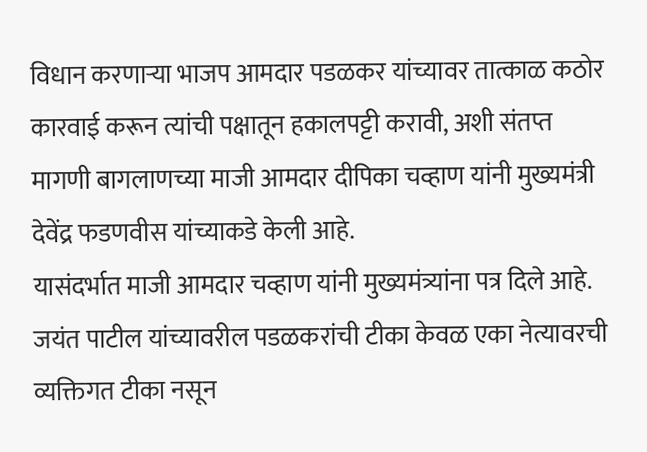विधान करणाऱ्या भाजप आमदार पडळकर यांच्यावर तात्काळ कठोर कारवाई करून त्यांची पक्षातून हकालपट्टी करावी, अशी संतप्त मागणी बागलाणच्या माजी आमदार दीपिका चव्हाण यांनी मुख्यमंत्री देवेंद्र फडणवीस यांच्याकडे केली आहे.
यासंदर्भात माजी आमदार चव्हाण यांनी मुख्यमंत्र्यांना पत्र दिले आहे. जयंत पाटील यांच्यावरील पडळकरांची टीका केवळ एका नेत्यावरची व्यक्तिगत टीका नसून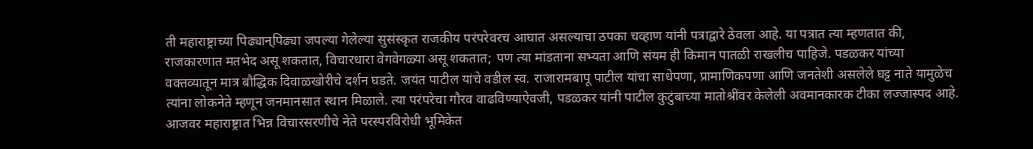ती महाराष्ट्राच्या पिढ्यान्‌पिढ्या जपल्या गेलेल्या सुसंस्कृत राजकीय परंपरेवरच आघात असल्याचा ठपका चव्हाण यांनी पत्राद्वारे ठेवला आहे. या पत्रात त्या म्हणतात की, राजकारणात मतभेद असू शकतात, विचारधारा वेगवेगळ्या असू शकतात; पण त्या मांडताना सभ्यता आणि संयम ही किमान पातळी राखलीच पाहिजे. पडळकर यांच्या वक्तव्यातून मात्र बौद्धिक दिवाळखोरीचे दर्शन घडते. जयंत पाटील यांचे वडील स्व. राजारामबापू पाटील यांचा साधेपणा, प्रामाणिकपणा आणि जनतेशी असलेले घट्ट नाते यामुळेच त्यांना लोकनेते म्हणून जनमानसात स्थान मिळाले. त्या परंपरेचा गौरव वाढविण्याऐवजी, पडळकर यांनी पाटील कुटुंबाच्या मातोश्रींवर केलेली अवमानकारक टीका लज्जास्पद आहे.
आजवर महाराष्ट्रात भिन्न विचारसरणीचे नेते परस्परविरोधी भूमिकेत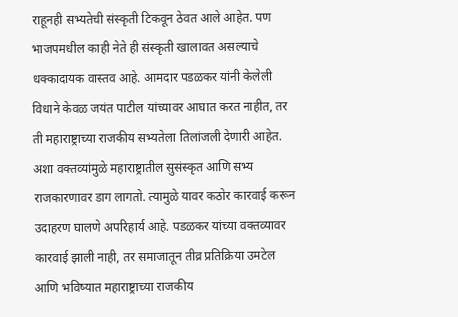राहूनही सभ्यतेची संस्कृती टिकवून ठेवत आले आहेत. पण भाजपमधील काही नेते ही संस्कृती खालावत असल्याचे धक्कादायक वास्तव आहे. आमदार पडळकर यांनी केलेली विधाने केवळ जयंत पाटील यांच्यावर आघात करत नाहीत, तर ती महाराष्ट्राच्या राजकीय सभ्यतेला तिलांजली देणारी आहेत. अशा वक्तव्यांमुळे महाराष्ट्रातील सुसंस्कृत आणि सभ्य राजकारणावर डाग लागतो. त्यामुळे यावर कठोर कारवाई करून उदाहरण घालणे अपरिहार्य आहे. पडळकर यांच्या वक्तव्यावर कारवाई झाली नाही, तर समाजातून तीव्र प्रतिक्रिया उमटेल आणि भविष्यात महाराष्ट्राच्या राजकीय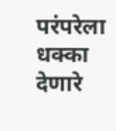परंपरेला धक्का देणारे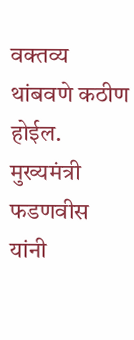वक्तव्य थांबवणे कठीण होईल. मुख्यमंत्री फडणवीस यांनी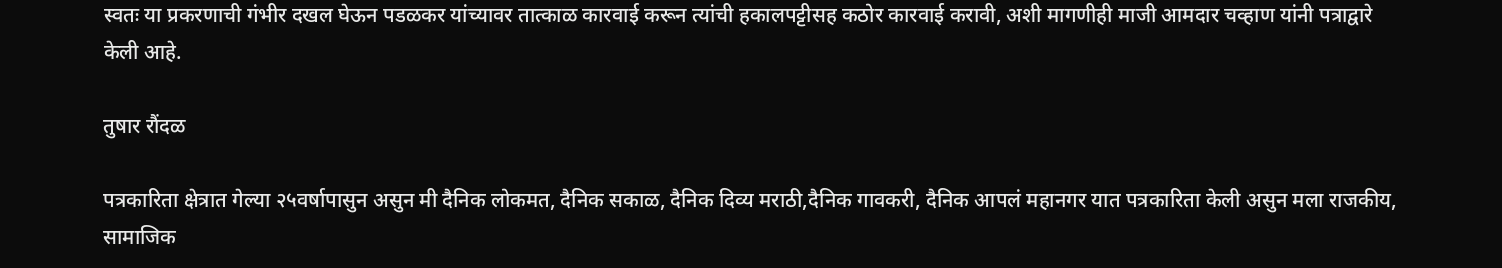स्वतः या प्रकरणाची गंभीर दखल घेऊन पडळकर यांच्यावर तात्काळ कारवाई करून त्यांची हकालपट्टीसह कठोर कारवाई करावी, अशी मागणीही माजी आमदार चव्हाण यांनी पत्राद्वारे केली आहे.

तुषार रौंदळ

पत्रकारिता क्षेत्रात गेल्या २५वर्षापासुन असुन मी दैनिक लोकमत, दैनिक सकाळ, दैनिक दिव्य मराठी,दैनिक गावकरी, दैनिक आपलं महानगर यात पत्रकारिता केली असुन मला राजकीय, सामाजिक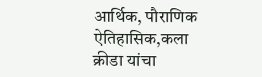आर्थिक, पौराणिक ऐतिहासिक,कला क्रीडा यांचा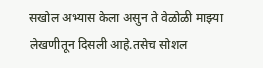सखोल अभ्यास केला असुन ते वेळोळी माझ्या लेखणीतून दिसली आहे.तसेच सोशल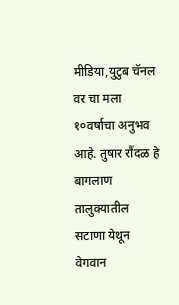मीडिया,युटुब चॅनल वर चा मला १०वर्षाचा अनुभव आहे. तुषार रौंदळ हे बागलाण तालुक्यातील सटाणा येथून वेगवान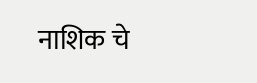नाशिक चे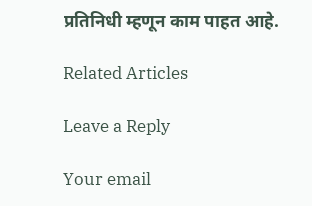प्रतिनिधी म्हणून काम पाहत आहे.

Related Articles

Leave a Reply

Your email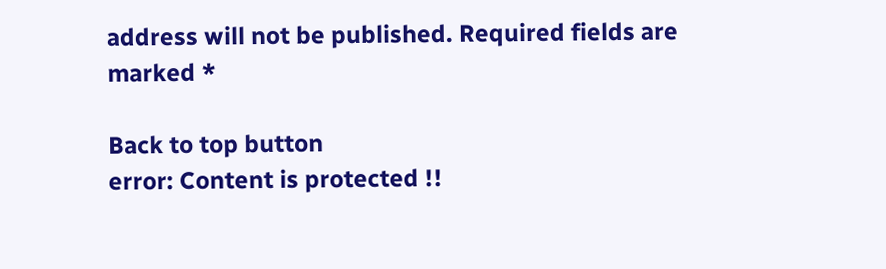address will not be published. Required fields are marked *

Back to top button
error: Content is protected !!